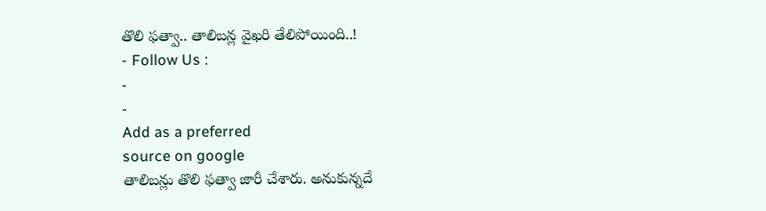తొలి ఫత్వా.. తాలిబన్ల వైఖరి తేలిపోయింది..!
- Follow Us :
-
-
Add as a preferred
source on google
తాలిబన్లు తొలి ఫత్వా జారీ చేశారు. అనుకున్నదే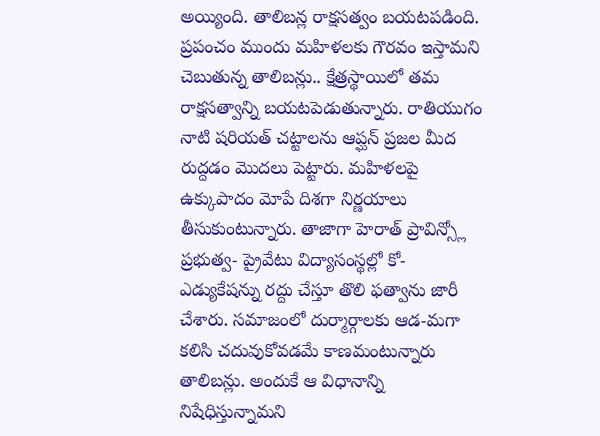అయ్యింది. తాలిబన్ల రాక్షసత్వం బయటపడింది. ప్రపంచం ముందు మహిళలకు గౌరవం ఇస్తామని చెబుతున్న తాలిబన్లు.. క్షేత్రస్థాయిలో తమ రాక్షసత్వాన్ని బయటపెడుతున్నారు. రాతియుగం నాటి షరియత్ చట్టాలను ఆప్ఘన్ ప్రజల మీద రుద్దడం మొదలు పెట్టారు. మహిళలపై ఉక్కుపాదం మోపే దిశగా నిర్ణయాలు తీసుకుంటున్నారు. తాజాగా హెరాత్ ప్రావిన్స్లో ప్రభుత్వ- ప్రైవేటు విద్యాసంస్థల్లో కో- ఎడ్యుకేషన్ను రద్దు చేస్తూ తొలి ఫత్వాను జారీ చేశారు. సమాజంలో దుర్మార్గాలకు ఆడ-మగా కలిసి చదువుకోవడమే కాణమంటున్నారు తాలిబన్లు. అందుకే ఆ విధానాన్ని నిషేధిస్తున్నామని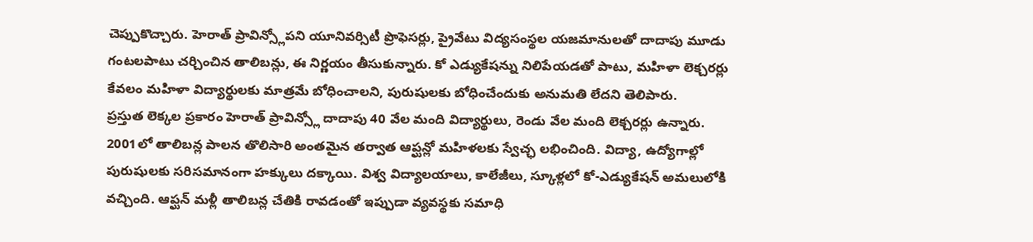చెప్పుకొచ్చారు. హెరాత్ ప్రావిన్స్లోపని యూనివర్సిటీ ప్రొఫెసర్లు, ప్రైవేటు విద్యసంస్థల యజమానులతో దాదాపు మూడు గంటలపాటు చర్చించిన తాలిబన్లు, ఈ నిర్ణయం తీసుకున్నారు. కో ఎడ్యుకేషన్ను నిలిపేయడతో పాటు, మహిళా లెక్చరర్లు కేవలం మహిళా విద్యార్థులకు మాత్రమే బోధించాలని, పురుషులకు బోధించేందుకు అనుమతి లేదని తెలిపారు.
ప్రస్తుత లెక్కల ప్రకారం హెరాత్ ప్రావిన్స్లో దాదాపు 40 వేల మంది విద్యార్థులు, రెండు వేల మంది లెక్చరర్లు ఉన్నారు. 2001లో తాలిబన్ల పాలన తొలిసారి అంతమైన తర్వాత ఆప్ఘన్లో మహిళలకు స్వేచ్ఛ లభించింది. విద్యా, ఉద్యోగాల్లో పురుషులకు సరిసమానంగా హక్కులు దక్కాయి. విశ్వ విద్యాలయాలు, కాలేజీలు, స్కూళ్లలో కో-ఎడ్యుకేషన్ అమలులోకి వచ్చింది. ఆప్ఘన్ మళ్లీ తాలిబన్ల చేతికి రావడంతో ఇప్పుడా వ్యవస్థకు సమాధి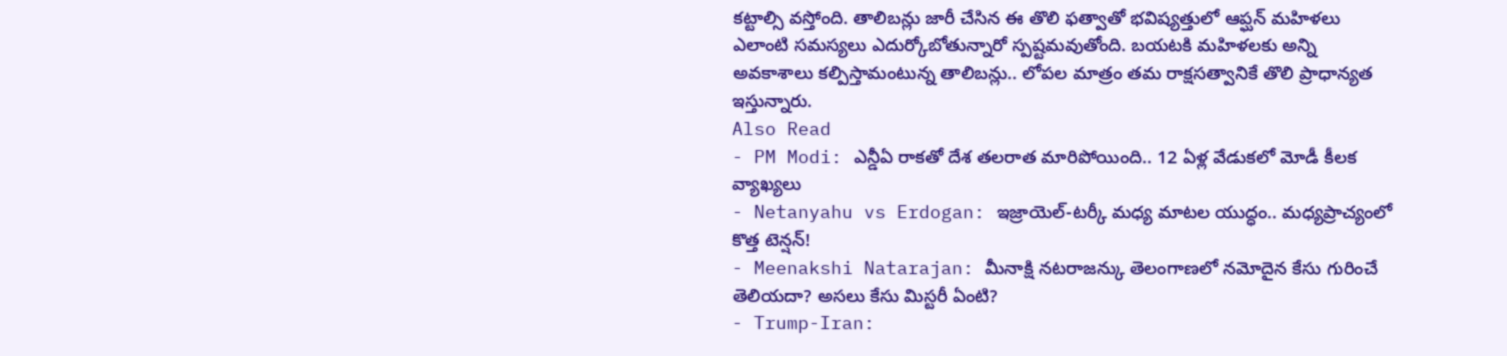కట్టాల్సి వస్తోంది. తాలిబన్లు జారీ చేసిన ఈ తొలి ఫత్వాతో భవిష్యత్తులో ఆప్ఘన్ మహిళలు ఎలాంటి సమస్యలు ఎదుర్కోబోతున్నారో స్పష్టమవుతోంది. బయటకి మహిళలకు అన్ని అవకాశాలు కల్పిస్తామంటున్న తాలిబన్లు.. లోపల మాత్రం తమ రాక్షసత్వానికే తొలి ప్రాధాన్యత ఇస్తున్నారు.
Also Read
- PM Modi: ఎన్డీఏ రాకతో దేశ తలరాత మారిపోయింది.. 12 ఏళ్ల వేడుకలో మోడీ కీలక వ్యాఖ్యలు
- Netanyahu vs Erdogan: ఇజ్రాయెల్-టర్కీ మధ్య మాటల యుద్ధం.. మధ్యప్రాచ్యంలో కొత్త టెన్షన్!
- Meenakshi Natarajan: మీనాక్షి నటరాజన్కు తెలంగాణలో నమోదైన కేసు గురించే తెలియదా? అసలు కేసు మిస్టరీ ఏంటి?
- Trump-Iran: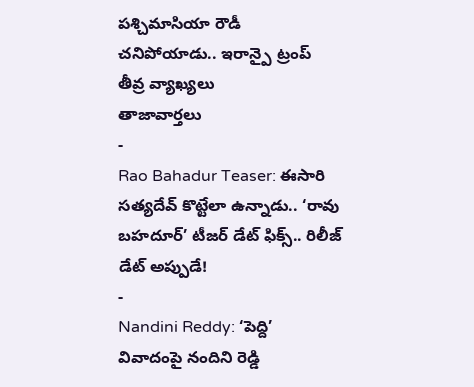పశ్చిమాసియా రౌడీ చనిపోయాడు.. ఇరాన్పై ట్రంప్ తీవ్ర వ్యాఖ్యలు
తాజావార్తలు
-
Rao Bahadur Teaser: ఈసారి సత్యదేవ్ కొట్టేలా ఉన్నాడు.. ‘రావు బహదూర్’ టీజర్ డేట్ ఫిక్స్.. రిలీజ్ డేట్ అప్పుడే!
-
Nandini Reddy: ‘పెద్ది’ వివాదంపై నందిని రెడ్డి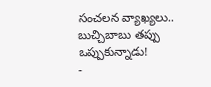సంచలన వ్యాఖ్యలు.. బుచ్చిబాబు తప్పు ఒప్పుకున్నాడు!
-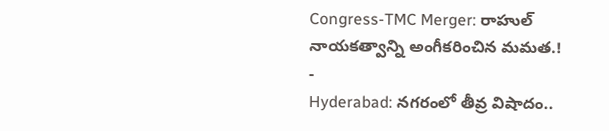Congress-TMC Merger: రాహుల్ నాయకత్వాన్ని అంగీకరించిన మమత.!
-
Hyderabad: నగరంలో తీవ్ర విషాదం..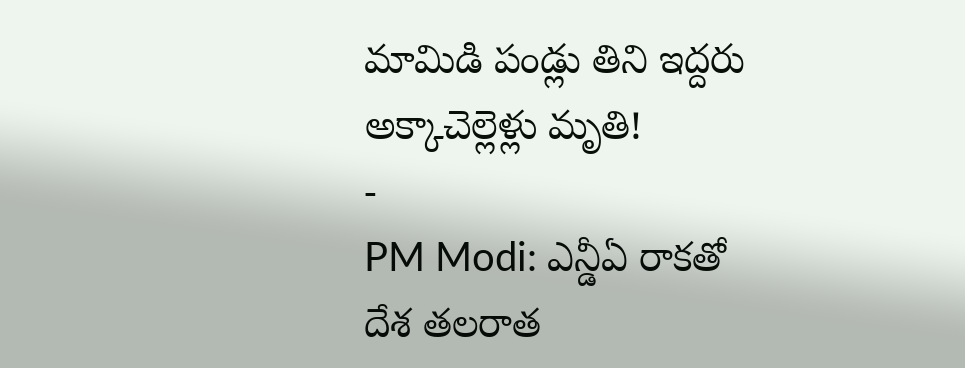మామిడి పండ్లు తిని ఇద్దరు అక్కాచెల్లెళ్లు మృతి!
-
PM Modi: ఎన్డీఏ రాకతో దేశ తలరాత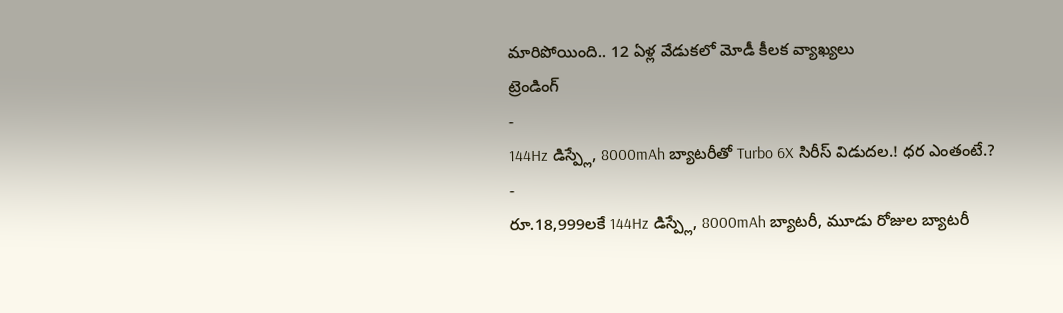మారిపోయింది.. 12 ఏళ్ల వేడుకలో మోడీ కీలక వ్యాఖ్యలు
ట్రెండింగ్
-
144Hz డిస్ప్లే, 8000mAh బ్యాటరీతో Turbo 6X సిరీస్ విడుదల.! ధర ఎంతంటే.?
-
రూ.18,999లకే 144Hz డిస్ప్లే, 8000mAh బ్యాటరీ, మూడు రోజుల బ్యాటరీ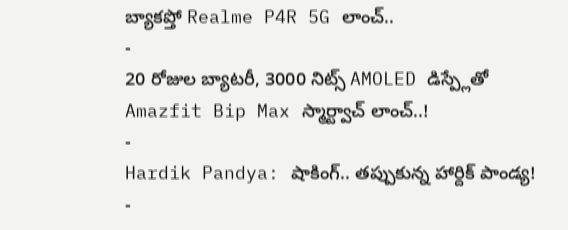బ్యాకప్తో Realme P4R 5G లాంచ్..
-
20 రోజుల బ్యాటరీ, 3000 నిట్స్ AMOLED డిస్ప్లేతో Amazfit Bip Max స్మార్ట్వాచ్ లాంచ్..!
-
Hardik Pandya: షాకింగ్.. తప్పుకున్న హార్దిక్ పాండ్య!
-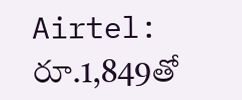Airtel: రూ.1,849తో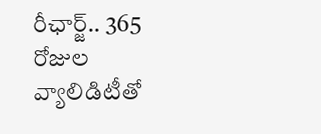రీఛార్జ్.. 365 రోజుల వ్యాలిడిటీతో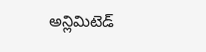అన్లిమిటెడ్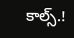కాల్స్.!